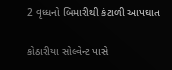2 વૃધ્ધનો બિમારીથી કંટાળી આપઘાત

કોઠારીયા સોલ્વેન્ટ પાસે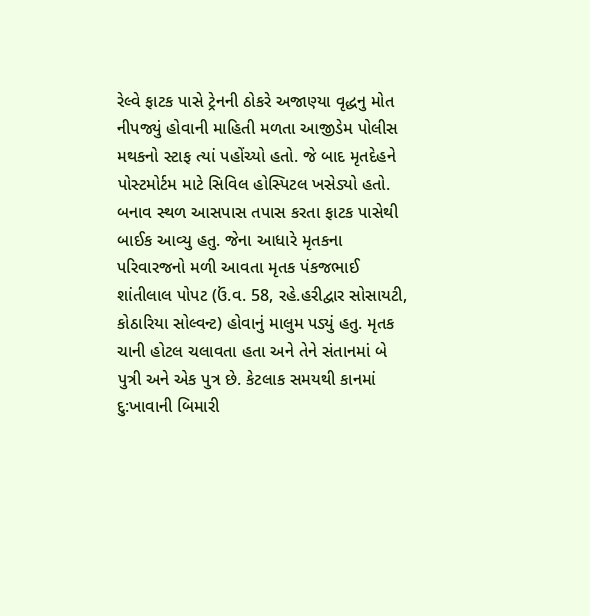રેલ્વે ફાટક પાસે ટ્રેનની ઠોકરે અજાણ્યા વૃદ્ધનુ મોત નીપજ્યું હોવાની માહિતી મળતા આજીડેમ પોલીસ મથકનો સ્ટાફ ત્યાં પહોંચ્યો હતો. જે બાદ મૃતદેહને પોસ્ટમોર્ટમ માટે સિવિલ હોસ્પિટલ ખસેડ્યો હતો. બનાવ સ્થળ આસપાસ તપાસ કરતા ફાટક પાસેથી બાઈક આવ્યુ હતુ. જેના આધારે મૃતકના પરિવારજનો મળી આવતા મૃતક પંકજભાઈ શાંતીલાલ પોપટ (ઉં.વ. 58, રહે.હરીદ્વાર સોસાયટી, કોઠારિયા સોલ્વન્ટ) હોવાનું માલુમ પડ્યું હતુ. મૃતક ચાની હોટલ ચલાવતા હતા અને તેને સંતાનમાં બે પુત્રી અને એક પુત્ર છે. કેટલાક સમયથી કાનમાં દુ:ખાવાની બિમારી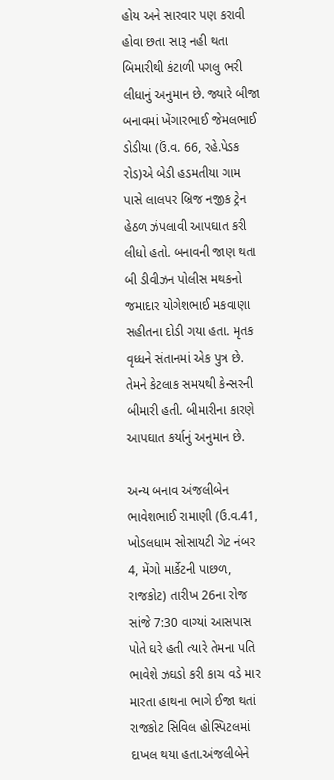હોય અને સારવાર પણ કરાવી હોવા છતા સારૂ નહી થતા બિમારીથી કંટાળી પગલુ ભરી લીધાનું અનુમાન છે. જ્યારે બીજા બનાવમાં ખેંગારભાઈ જેમલભાઈ ડોડીયા (ઉં.વ. 66, રહે.પેડક રોડ)એ બેડી હડમતીયા ગામ પાસે લાલપર બ્રિજ નજીક ટ્રેન હેઠળ ઝંપલાવી આપઘાત કરી લીધો હતો. બનાવની જાણ થતા બી ડીવીઝન પોલીસ મથકનો જમાદાર યોગેશભાઈ મકવાણા સહીતના દોડી ગયા હતા. મૃતક વૃધ્ધને સંતાનમાં એક પુત્ર છે. તેમને કેટલાક સમયથી કેન્સરની બીમારી હતી. બીમારીના કારણે આપઘાત કર્યાનું અનુમાન છે.

અન્ય બનાવ અંજલીબેન ભાવેશભાઈ રામાણી (ઉ.વ.41, ખોડલધામ સોસાયટી ગેટ નંબર 4, મેંગો માર્કેટની પાછળ, રાજકોટ) તારીખ 26ના રોજ સાંજે 7:30 વાગ્યાં આસપાસ પોતે ઘરે હતી ત્યારે તેમના પતિ ભાવેશે ઝઘડો કરી કાચ વડે માર મારતા હાથના ભાગે ઈજા થતાં રાજકોટ સિવિલ હોસ્પિટલમાં દાખલ થયા હતા.અંજલીબેને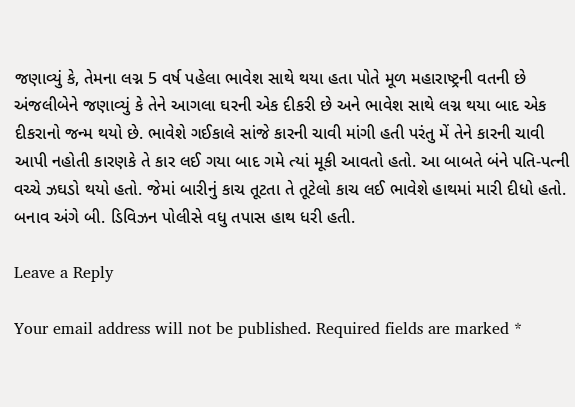જણાવ્યું કે, તેમના લગ્ન 5 વર્ષ પહેલા ભાવેશ સાથે થયા હતા પોતે મૂળ મહારાષ્ટ્રની વતની છે અંજલીબેને જણાવ્યું કે તેને આગલા ઘરની એક દીકરી છે અને ભાવેશ સાથે લગ્ન થયા બાદ એક દીકરાનો જન્મ થયો છે. ભાવેશે ગઈકાલે સાંજે કારની ચાવી માંગી હતી પરંતુ મેં તેને કારની ચાવી આપી નહોતી કારણકે તે કાર લઈ ગયા બાદ ગમે ત્યાં મૂકી આવતો હતો. આ બાબતે બંને પતિ-પત્ની વચ્ચે ઝઘડો થયો હતો. જેમાં બારીનું કાચ તૂટતા તે તૂટેલો કાચ લઈ ભાવેશે હાથમાં મારી દીધો હતો. બનાવ અંગે બી. ડિવિઝન પોલીસે વધુ તપાસ હાથ ધરી હતી.

Leave a Reply

Your email address will not be published. Required fields are marked *